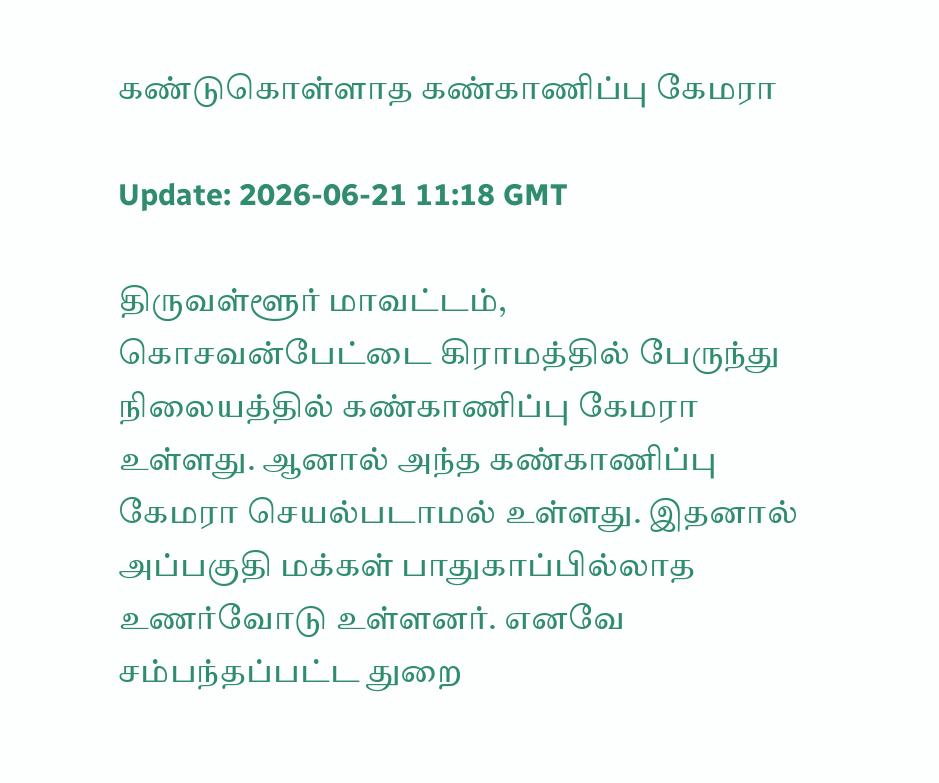கண்டுகொள்ளாத கண்காணிப்பு கேமரா

Update: 2026-06-21 11:18 GMT

திருவள்ளூர் மாவட்டம், கொசவன்பேட்டை கிராமத்தில் பேருந்து நிலையத்தில் கண்காணிப்பு கேமரா உள்ளது. ஆனால் அந்த கண்காணிப்பு கேமரா செயல்படாமல் உள்ளது. இதனால் அப்பகுதி மக்கள் பாதுகாப்பில்லாத உணர்வோடு உள்ளனர். எனவே சம்பந்தப்பட்ட துறை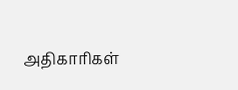அதிகாரிகள்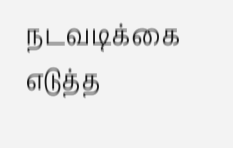நடவடிக்கை எடுத்த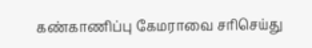கண்காணிப்பு கேமராவை சரிசெய்து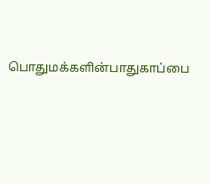பொதுமக்களின்பாதுகாப்பை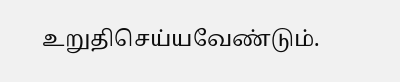உறுதிசெய்யவேண்டும்.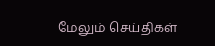மேலும் செய்திகள்